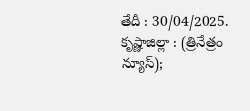తేదీ : 30/04/2025. కృష్ణాజిల్లా : (త్రినేత్రం న్యూస్);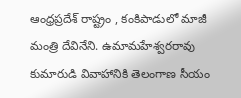ఆంధ్రప్రదేశ్ రాష్ట్రం , కంకిపాడులో మాజీ మంత్రి దేవినేని. ఉమామహేశ్వరరావు కుమారుడి వివాహానికి తెలంగాణ సీయం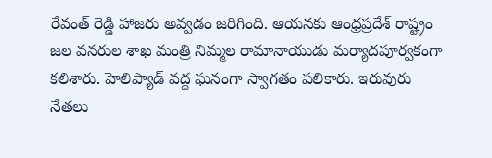రేవంత్ రెడ్డి హాజరు అవ్వడం జరిగింది. ఆయనకు ఆంధ్రప్రదేశ్ రాష్ట్రం జల వనరుల శాఖ మంత్రి నిమ్మల రామానాయుడు మర్యాదపూర్వకంగా కలిశారు. హెలిప్యాడ్ వద్ద ఘనంగా స్వాగతం పలికారు. ఇరువురు నేతలు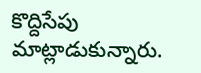కొద్దిసేపు మాట్లాడుకున్నారు.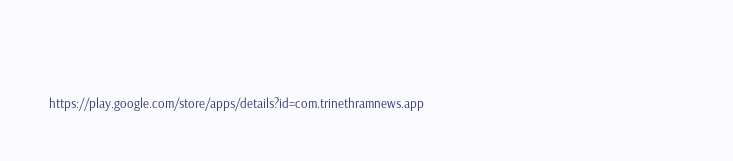https://play.google.com/store/apps/details?id=com.trinethramnews.app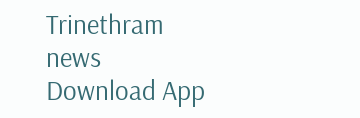Trinethram news
Download App